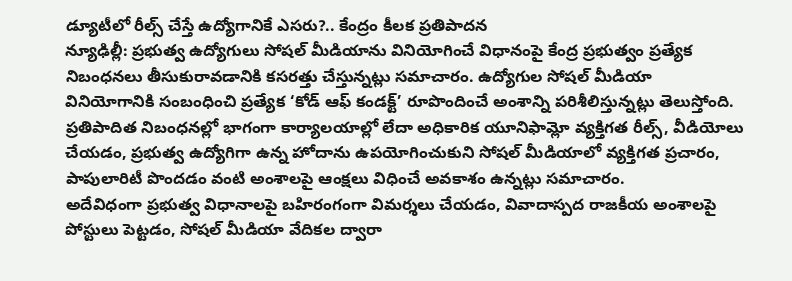డ్యూటీలో రీల్స్ చేస్తే ఉద్యోగానికే ఎసరు?.. కేంద్రం కీలక ప్రతిపాదన
న్యూఢిల్లీ: ప్రభుత్వ ఉద్యోగులు సోషల్ మీడియాను వినియోగించే విధానంపై కేంద్ర ప్రభుత్వం ప్రత్యేక నిబంధనలు తీసుకురావడానికి కసరత్తు చేస్తున్నట్లు సమాచారం. ఉద్యోగుల సోషల్ మీడియా వినియోగానికి సంబంధించి ప్రత్యేక ‘కోడ్ ఆఫ్ కండక్ట్’ రూపొందించే అంశాన్ని పరిశీలిస్తున్నట్లు తెలుస్తోంది.
ప్రతిపాదిత నిబంధనల్లో భాగంగా కార్యాలయాల్లో లేదా అధికారిక యూనిఫామ్లో వ్యక్తిగత రీల్స్, వీడియోలు చేయడం, ప్రభుత్వ ఉద్యోగిగా ఉన్న హోదాను ఉపయోగించుకుని సోషల్ మీడియాలో వ్యక్తిగత ప్రచారం, పాపులారిటీ పొందడం వంటి అంశాలపై ఆంక్షలు విధించే అవకాశం ఉన్నట్లు సమాచారం.
అదేవిధంగా ప్రభుత్వ విధానాలపై బహిరంగంగా విమర్శలు చేయడం, వివాదాస్పద రాజకీయ అంశాలపై పోస్టులు పెట్టడం, సోషల్ మీడియా వేదికల ద్వారా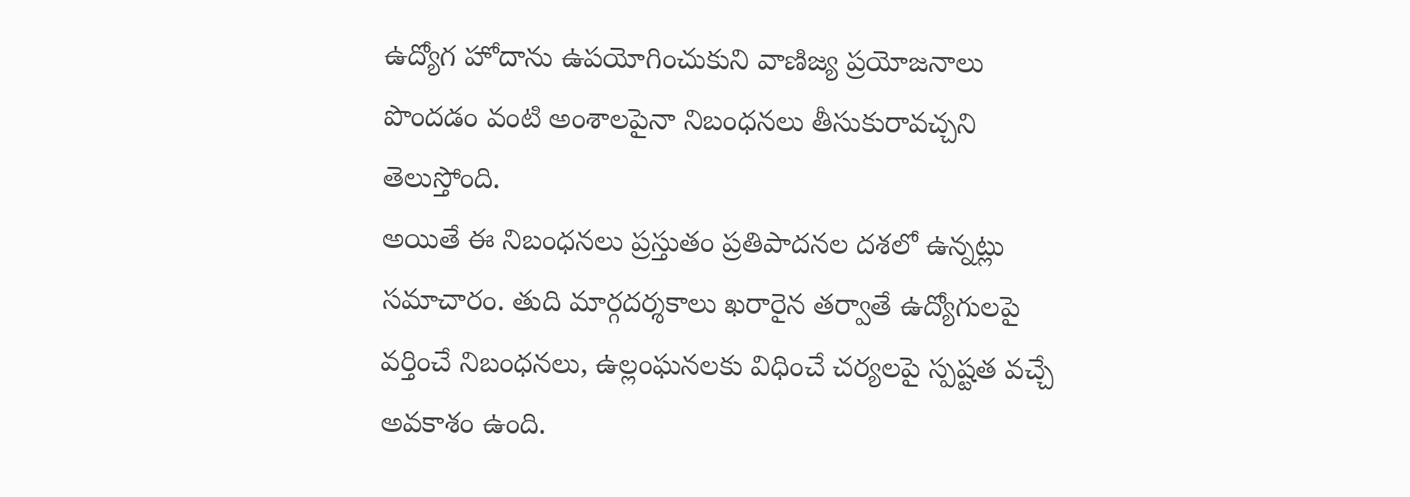ఉద్యోగ హోదాను ఉపయోగించుకుని వాణిజ్య ప్రయోజనాలు పొందడం వంటి అంశాలపైనా నిబంధనలు తీసుకురావచ్చని తెలుస్తోంది.
అయితే ఈ నిబంధనలు ప్రస్తుతం ప్రతిపాదనల దశలో ఉన్నట్లు సమాచారం. తుది మార్గదర్శకాలు ఖరారైన తర్వాతే ఉద్యోగులపై వర్తించే నిబంధనలు, ఉల్లంఘనలకు విధించే చర్యలపై స్పష్టత వచ్చే అవకాశం ఉంది.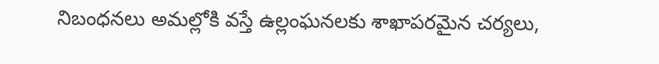నిబంధనలు అమల్లోకి వస్తే ఉల్లంఘనలకు శాఖాపరమైన చర్యలు,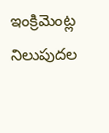ఇంక్రిమెంట్ల నిలుపుదల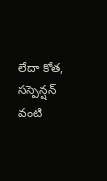లేదా కోత, సస్పెన్షన్ వంటి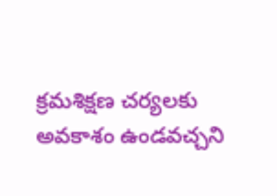క్రమశిక్షణ చర్యలకు అవకాశం ఉండవచ్చని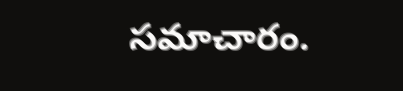సమాచారం.